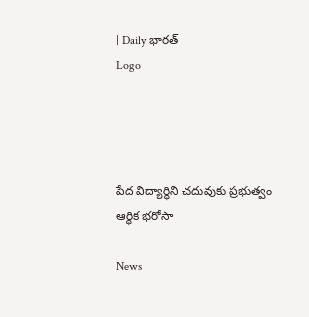| Daily భారత్
Logo




పేద విద్యార్థిని చదువుకు ప్రభుత్వం ఆర్థిక భరోసా

News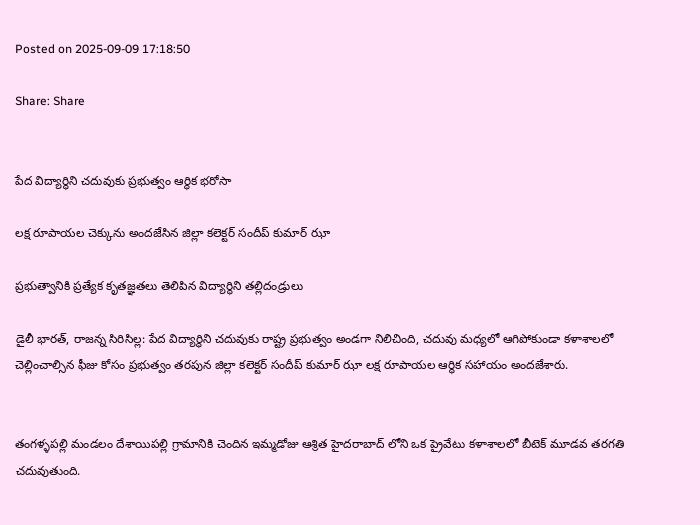Posted on 2025-09-09 17:18:50

Share: Share


పేద విద్యార్థిని చదువుకు ప్రభుత్వం ఆర్థిక భరోసా

లక్ష రూపాయల చెక్కును అందజేసిన జిల్లా కలెక్టర్ సందీప్ కుమార్ ఝా

ప్రభుత్వానికి ప్రత్యేక కృతజ్ఞతలు తెలిపిన విద్యార్థిని తల్లిదండ్రులు

డైలీ భారత్, రాజన్న సిరిసిల్ల: పేద విద్యార్థిని చదువుకు రాష్ట్ర ప్రభుత్వం అండగా నిలిచింది, చదువు మధ్యలో ఆగిపోకుండా కళాశాలలో చెల్లించాల్సిన ఫీజు కోసం ప్రభుత్వం తరపున జిల్లా కలెక్టర్ సందీప్ కుమార్ ఝా లక్ష రూపాయల ఆర్థిక సహాయం అందజేశారు.


తంగళ్ళపల్లి మండలం దేశాయిపల్లి గ్రామానికి చెందిన ఇమ్మడోజు ఆశ్రిత హైదరాబాద్ లోని ఒక ప్రైవేటు కళాశాలలో బీటెక్ మూడవ తరగతి చదువుతుంది.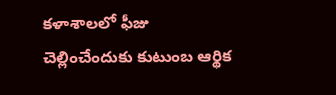కళాశాలలో ఫీజు చెల్లించేందుకు కుటుంబ ఆర్థిక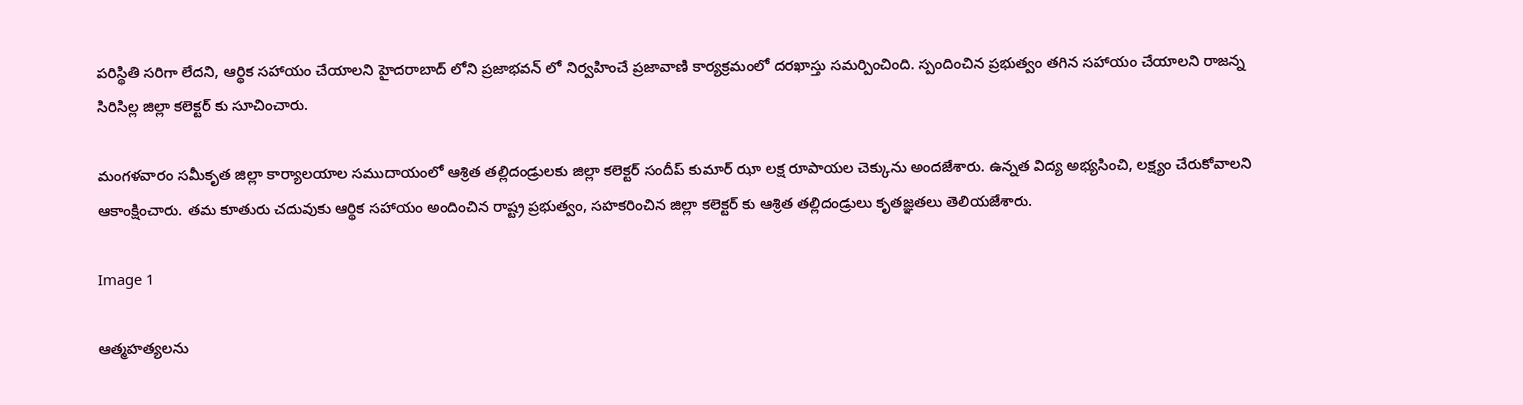పరిస్థితి సరిగా లేదని, ఆర్థిక సహాయం చేయాలని హైదరాబాద్ లోని ప్రజాభవన్ లో నిర్వహించే ప్రజావాణి కార్యక్రమంలో దరఖాస్తు సమర్పించింది. స్పందించిన ప్రభుత్వం తగిన సహాయం చేయాలని రాజన్న సిరిసిల్ల జిల్లా కలెక్టర్ కు సూచించారు.

మంగళవారం సమీకృత జిల్లా కార్యాలయాల సముదాయంలో ఆశ్రిత తల్లిదండ్రులకు జిల్లా కలెక్టర్ సందీప్ కుమార్ ఝా లక్ష రూపాయల చెక్కును అందజేశారు. ఉన్నత విద్య అభ్యసించి, లక్ష్యం చేరుకోవాలని ఆకాంక్షించారు. తమ కూతురు చదువుకు ఆర్థిక సహాయం అందించిన రాష్ట్ర ప్రభుత్వం, సహకరించిన జిల్లా కలెక్టర్ కు ఆశ్రిత తల్లిదండ్రులు కృతజ్ఞతలు తెలియజేశారు.

Image 1

ఆత్మహత్యలను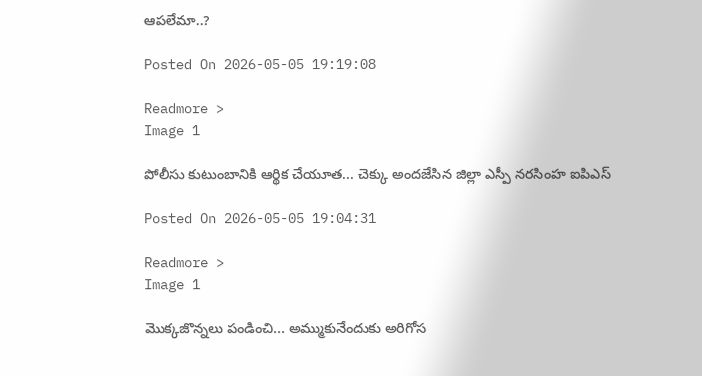ఆపలేమా..?

Posted On 2026-05-05 19:19:08

Readmore >
Image 1

పోలీసు కుటుంబానికి ఆర్థిక చేయూత... చెక్కు అందజేసిన జిల్లా ఎస్పీ నరసింహ ఐపిఎస్

Posted On 2026-05-05 19:04:31

Readmore >
Image 1

మొక్కజొన్నలు పండించి... అమ్ముకునేందుకు అరిగోస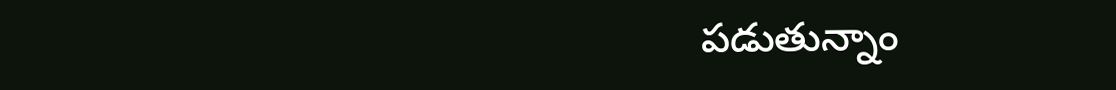పడుతున్నాం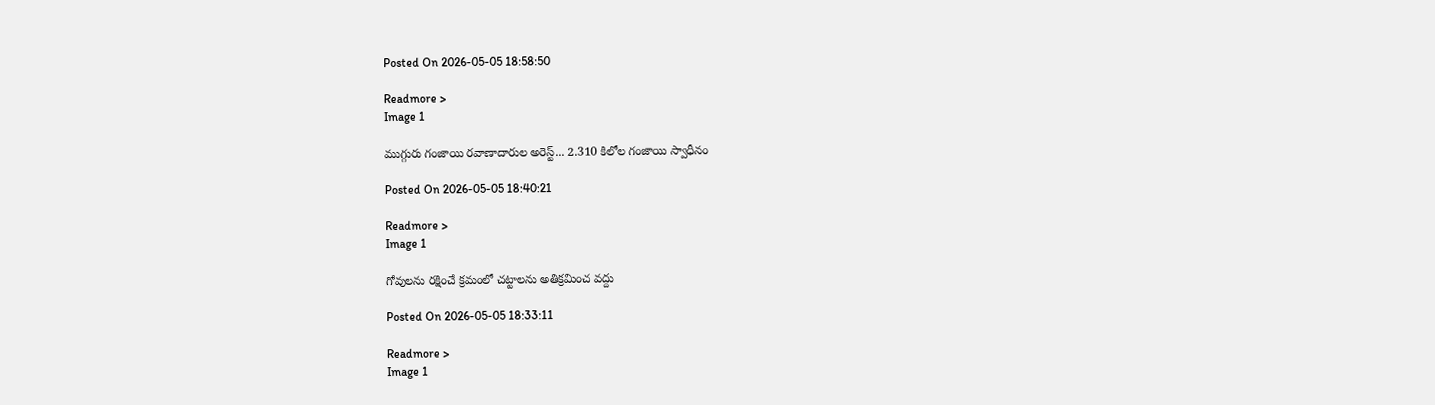Posted On 2026-05-05 18:58:50

Readmore >
Image 1

ముగ్గురు గంజాయి రవాణాదారుల అరెస్ట్... 2.310 కిలోల గంజాయి స్వాధీనం

Posted On 2026-05-05 18:40:21

Readmore >
Image 1

గోవులను రక్షించే క్రమంలో చట్టాలను అతిక్రమించ వద్దు

Posted On 2026-05-05 18:33:11

Readmore >
Image 1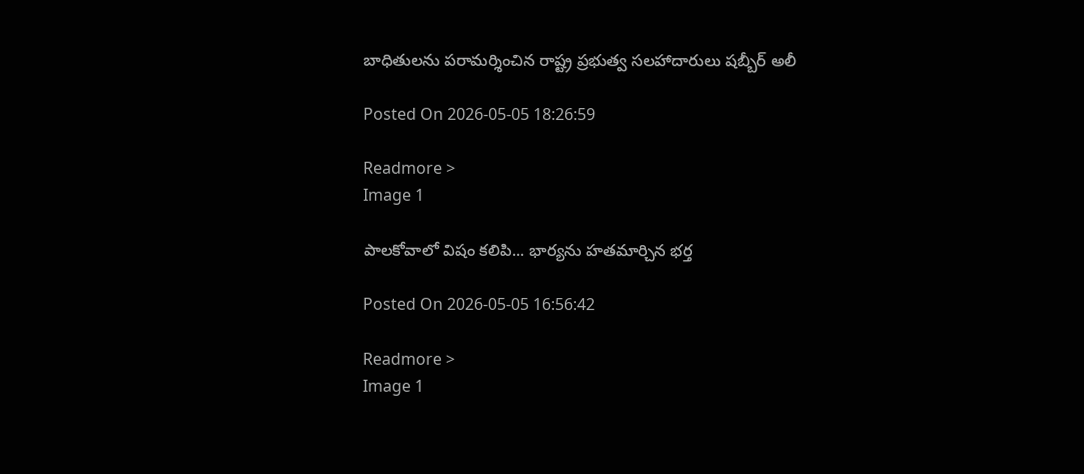బాధితులను పరామర్శించిన రాష్ట్ర ప్రభుత్వ సలహాదారులు షబ్బీర్ అలీ

Posted On 2026-05-05 18:26:59

Readmore >
Image 1

పాలకోవాలో విషం కలిపి... భార్యను హతమార్చిన భర్త

Posted On 2026-05-05 16:56:42

Readmore >
Image 1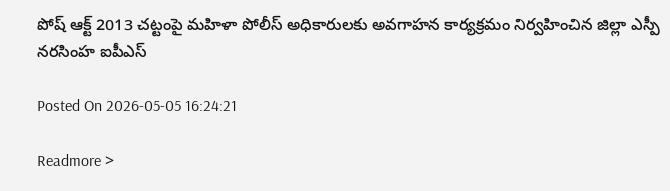పోష్ ఆక్ట్ 2013 చట్టంపై మహిళా పోలీస్ అధికారులకు అవగాహన కార్యక్రమం నిర్వహించిన జిల్లా ఎస్పీ నరసింహ ఐపీఎస్

Posted On 2026-05-05 16:24:21

Readmore >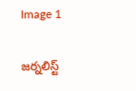Image 1

జర్నలిస్ట్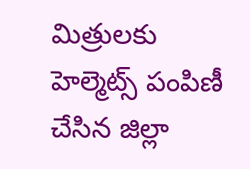మిత్రులకు హెల్మెట్స్ పంపిణీ చేసిన జిల్లా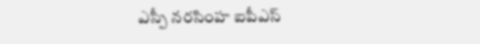ఎస్పీ నరసింహ ఐపీఎస్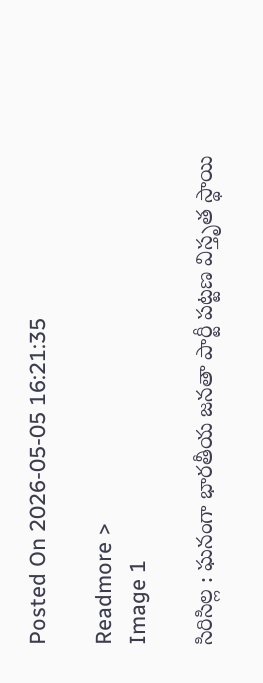Posted On 2026-05-05 16:21:35

Readmore >
Image 1

సిరిసిల్ల : ఘనంగా భారతీయ జనతా పార్టీ పట్టణ విస్తృత స్థాయి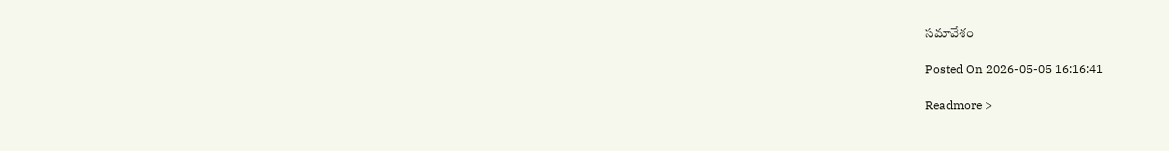సమావేశం

Posted On 2026-05-05 16:16:41

Readmore >